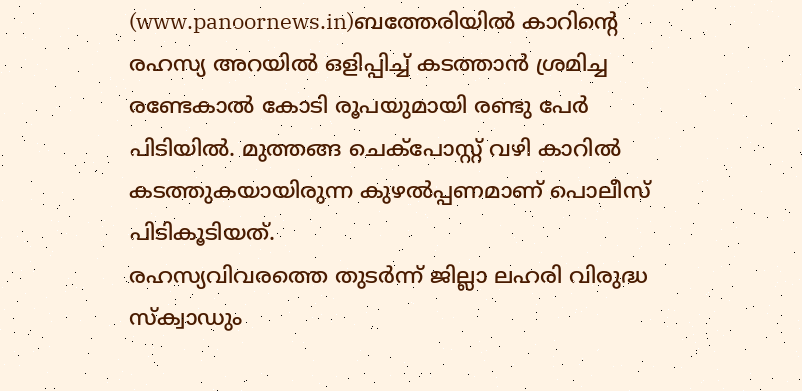(www.panoornews.in)ബത്തേരിയിൽ കാറിന്റെ രഹസ്യ അറയിൽ ഒളിപ്പിച്ച് കടത്താൻ ശ്രമിച്ച രണ്ടേകാൽ കോടി രൂപയുമായി രണ്ടു പേർ പിടിയിൽ. മുത്തങ്ങ ചെക്പോസ്റ്റ് വഴി കാറിൽ കടത്തുകയായിരുന്ന കുഴൽപ്പണമാണ് പൊലീസ് പിടികൂടിയത്.
രഹസ്യവിവരത്തെ തുടർന്ന് ജില്ലാ ലഹരി വിരുദ്ധ സ്ക്വാഡും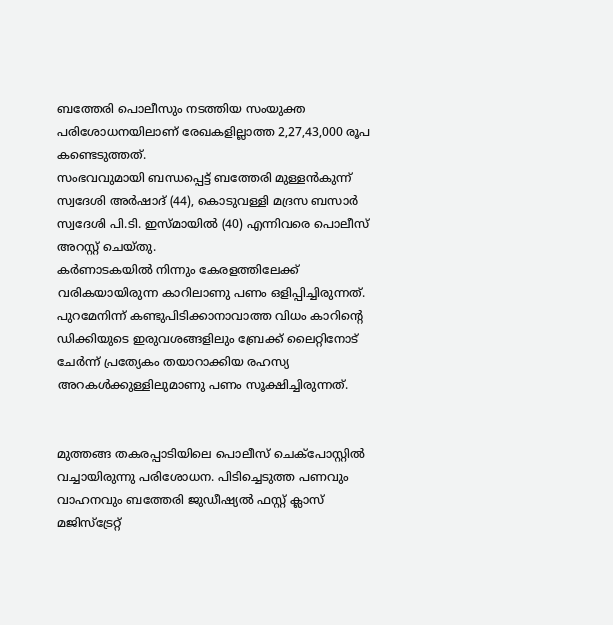ബത്തേരി പൊലീസും നടത്തിയ സംയുക്ത പരിശോധനയിലാണ് രേഖകളില്ലാത്ത 2,27,43,000 രൂപ കണ്ടെടുത്തത്.
സംഭവവുമായി ബന്ധപ്പെട്ട് ബത്തേരി മുള്ളൻകുന്ന് സ്വദേശി അർഷാദ് (44), കൊടുവള്ളി മദ്രസ ബസാർ സ്വദേശി പി.ടി. ഇസ്മായിൽ (40) എന്നിവരെ പൊലീസ് അറസ്റ്റ് ചെയ്തു.
കർണാടകയിൽ നിന്നും കേരളത്തിലേക്ക് വരികയായിരുന്ന കാറിലാണു പണം ഒളിപ്പിച്ചിരുന്നത്. പുറമേനിന്ന് കണ്ടുപിടിക്കാനാവാത്ത വിധം കാറിന്റെ ഡിക്കിയുടെ ഇരുവശങ്ങളിലും ബ്രേക്ക് ലൈറ്റിനോട് ചേർന്ന് പ്രത്യേകം തയാറാക്കിയ രഹസ്യ അറകൾക്കുള്ളിലുമാണു പണം സൂക്ഷിച്ചിരുന്നത്.


മുത്തങ്ങ തകരപ്പാടിയിലെ പൊലീസ് ചെക്പോസ്റ്റിൽ വച്ചായിരുന്നു പരിശോധന. പിടിച്ചെടുത്ത പണവും വാഹനവും ബത്തേരി ജുഡീഷ്യൽ ഫസ്റ്റ് ക്ലാസ് മജിസ്ട്രേറ്റ്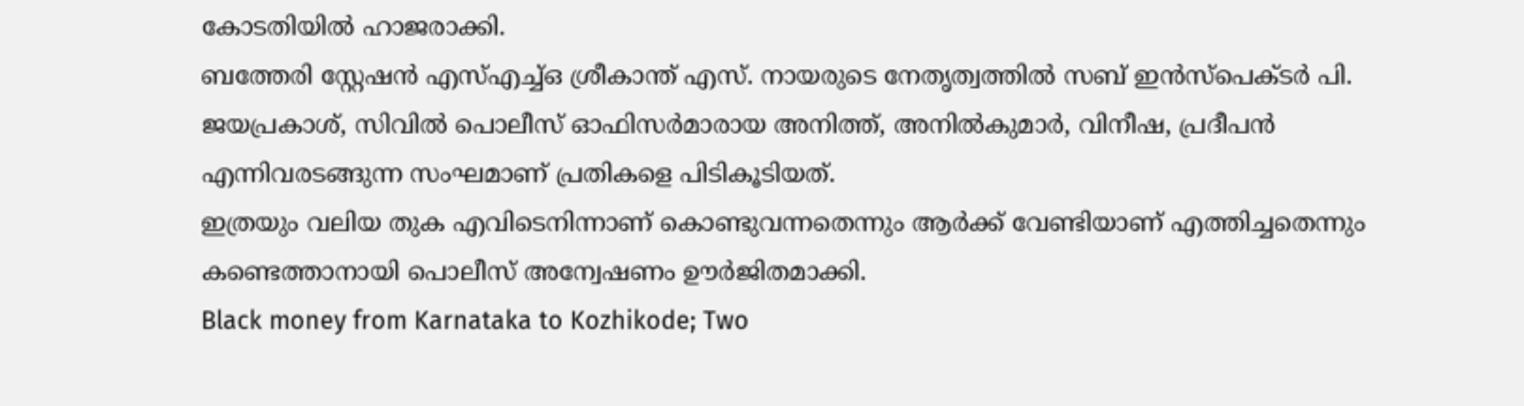കോടതിയിൽ ഹാജരാക്കി.
ബത്തേരി സ്റ്റേഷൻ എസ്എച്ച്ഒ ശ്രീകാന്ത് എസ്. നായരുടെ നേതൃത്വത്തിൽ സബ് ഇൻസ്പെക്ടർ പി. ജയപ്രകാശ്, സിവിൽ പൊലീസ് ഓഫിസർമാരായ അനിത്ത്, അനിൽകുമാർ, വിനീഷ, പ്രദീപൻ എന്നിവരടങ്ങുന്ന സംഘമാണ് പ്രതികളെ പിടികൂടിയത്.
ഇത്രയും വലിയ തുക എവിടെനിന്നാണ് കൊണ്ടുവന്നതെന്നും ആർക്ക് വേണ്ടിയാണ് എത്തിച്ചതെന്നും കണ്ടെത്താനായി പൊലീസ് അന്വേഷണം ഊർജിതമാക്കി.
Black money from Karnataka to Kozhikode; Two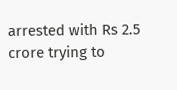arrested with Rs 2.5 crore trying to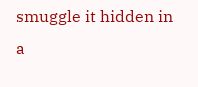smuggle it hidden in a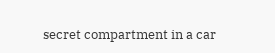secret compartment in a car